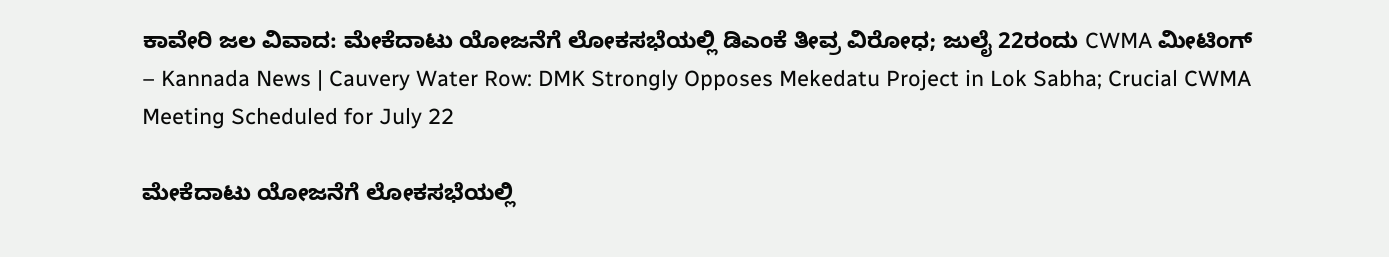ಕಾವೇರಿ ಜಲ ವಿವಾದ: ಮೇಕೆದಾಟು ಯೋಜನೆಗೆ ಲೋಕಸಭೆಯಲ್ಲಿ ಡಿಎಂಕೆ ತೀವ್ರ ವಿರೋಧ; ಜುಲೈ 22ರಂದು CWMA ಮೀಟಿಂಗ್ – Kannada News | Cauvery Water Row: DMK Strongly Opposes Mekedatu Project in Lok Sabha; Crucial CWMA Meeting Scheduled for July 22

ಮೇಕೆದಾಟು ಯೋಜನೆಗೆ ಲೋಕಸಭೆಯಲ್ಲಿ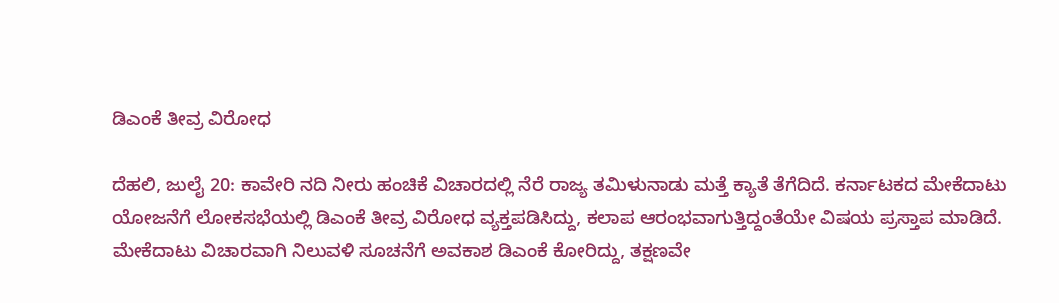ಡಿಎಂಕೆ ತೀವ್ರ ವಿರೋಧ

ದೆಹಲಿ, ಜುಲೈ 20: ಕಾವೇರಿ ನದಿ ನೀರು ಹಂಚಿಕೆ ವಿಚಾರದಲ್ಲಿ ನೆರೆ ರಾಜ್ಯ ತಮಿಳುನಾಡು ಮತ್ತೆ ಕ್ಯಾತೆ ತೆಗೆದಿದೆ. ಕರ್ನಾಟಕದ ಮೇಕೆದಾಟು ಯೋಜನೆಗೆ ಲೋಕಸಭೆಯಲ್ಲಿ ಡಿಎಂಕೆ ತೀವ್ರ ವಿರೋಧ ವ್ಯಕ್ತಪಡಿಸಿದ್ದು, ಕಲಾಪ ಆರಂಭವಾಗುತ್ತಿದ್ದಂತೆಯೇ ವಿಷಯ ಪ್ರಸ್ತಾಪ ಮಾಡಿದೆ. ಮೇಕೆದಾಟು ವಿಚಾರವಾಗಿ ನಿಲುವಳಿ ಸೂಚನೆಗೆ ಅವಕಾಶ ಡಿಎಂಕೆ ಕೋರಿದ್ದು, ತಕ್ಷಣವೇ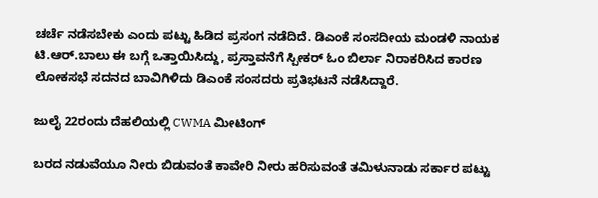ಚರ್ಚೆ ನಡೆಸಬೇಕು ಎಂದು ಪಟ್ಟು ಹಿಡಿದ ಪ್ರಸಂಗ ನಡೆದಿದೆ. ಡಿಎಂಕೆ ಸಂಸದೀಯ ಮಂಡಳಿ ನಾಯಕ ಟಿ.ಆರ್.ಬಾಲು ಈ ಬಗ್ಗೆ ಒತ್ತಾಯಿಸಿದ್ದು, ಪ್ರಸ್ತಾವನೆಗೆ ಸ್ಪೀಕರ್ ಓಂ ಬಿರ್ಲಾ ನಿರಾಕರಿಸಿದ ಕಾರಣ ಲೋಕಸಭೆ ಸದನದ ಬಾವಿಗಿಳಿದು ಡಿಎಂಕೆ‌ ಸಂಸದರು ಪ್ರತಿಭಟನೆ ನಡೆಸಿದ್ದಾರೆ.

ಜುಲೈ 22ರಂದು ದೆಹಲಿಯಲ್ಲಿ CWMA ಮೀಟಿಂಗ್

ಬರದ ನಡುವೆಯೂ ನೀರು ಬಿಡುವಂತೆ ಕಾವೇರಿ ನೀರು ಹರಿಸುವಂತೆ ತಮಿಳುನಾಡು ಸರ್ಕಾರ ಪಟ್ಟು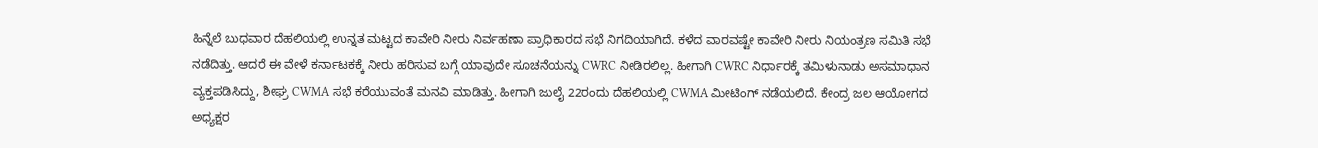ಹಿನ್ನೆಲೆ ಬುಧವಾರ ದೆಹಲಿಯಲ್ಲಿ ಉನ್ನತ ಮಟ್ಟದ ಕಾವೇರಿ ನೀರು ನಿರ್ವಹಣಾ ಪ್ರಾಧಿಕಾರದ ಸಭೆ ನಿಗದಿಯಾಗಿದೆ. ಕಳೆದ ವಾರವಷ್ಟೇ ಕಾವೇರಿ ನೀರು ನಿಯಂತ್ರಣ ಸಮಿತಿ ಸಭೆ ನಡೆದಿತ್ತು. ಆದರೆ ಈ ವೇಳೆ ಕರ್ನಾಟಕಕ್ಕೆ ನೀರು ಹರಿಸುವ ಬಗ್ಗೆ ಯಾವುದೇ ಸೂಚನೆಯನ್ನು CWRC ನೀಡಿರಲಿಲ್ಲ. ಹೀಗಾಗಿ CWRC ನಿರ್ಧಾರಕ್ಕೆ ತಮಿಳುನಾಡು ಅಸಮಾಧಾನ ವ್ಯಕ್ತಪಡಿಸಿದ್ದು, ಶೀಘ್ರ CWMA ಸಭೆ ಕರೆಯುವಂತೆ ಮನವಿ ಮಾಡಿತ್ತು. ಹೀಗಾಗಿ ಜುಲೈ 22ರಂದು ದೆಹಲಿಯಲ್ಲಿ CWMA ಮೀಟಿಂಗ್ ನಡೆಯಲಿದೆ. ಕೇಂದ್ರ ಜಲ ಆಯೋಗದ ಅಧ್ಯಕ್ಷರ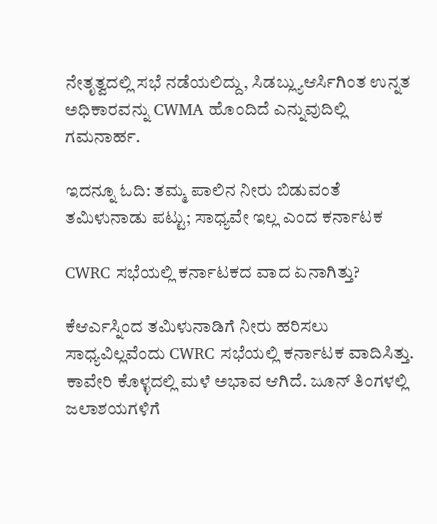ನೇತೃತ್ವದಲ್ಲಿ ಸಭೆ ನಡೆಯಲಿದ್ದು, ಸಿಡಬ್ಲ್ಯುಆರ್ಸಿಗಿಂತ ಉನ್ನತ ಅಧಿಕಾರವನ್ನು CWMA ಹೊಂದಿದೆ ಎನ್ನುವುದಿಲ್ಲಿ ಗಮನಾರ್ಹ.

ಇದನ್ನೂ ಓದಿ: ತಮ್ಮ ಪಾಲಿನ ನೀರು ಬಿಡುವಂತೆ ತಮಿಳುನಾಡು ಪಟ್ಟು; ಸಾಧ್ಯವೇ ಇಲ್ಲ ಎಂದ ಕರ್ನಾಟಕ

CWRC ಸಭೆಯಲ್ಲಿ ಕರ್ನಾಟಕದ ವಾದ ಏನಾಗಿತ್ತು?

ಕೆಆರ್ಎಸ್ನಿಂದ ತಮಿಳುನಾಡಿಗೆ ನೀರು ಹರಿಸಲು ಸಾಧ್ಯವಿಲ್ಲವೆಂದು CWRC ಸಭೆಯಲ್ಲಿ ಕರ್ನಾಟಕ ವಾದಿಸಿತ್ತು. ಕಾವೇರಿ ಕೊಳ್ಳದಲ್ಲಿ ಮಳೆ ಅಭಾವ ಆಗಿದೆ. ಜೂನ್ ತಿಂಗಳಲ್ಲಿ ಜಲಾಶಯಗಳಿಗೆ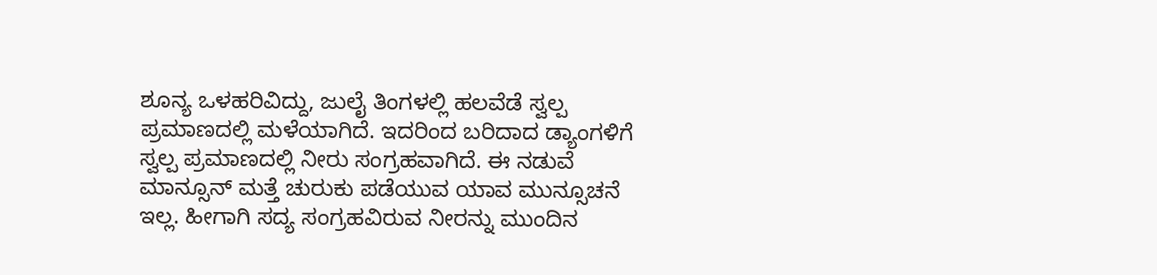ಶೂನ್ಯ ಒಳಹರಿವಿದ್ದು, ಜುಲೈ ತಿಂಗಳಲ್ಲಿ ಹಲವೆಡೆ ಸ್ವಲ್ಪ ಪ್ರಮಾಣದಲ್ಲಿ ಮಳೆಯಾಗಿದೆ. ಇದರಿಂದ ಬರಿದಾದ ಡ್ಯಾಂಗಳಿಗೆ ಸ್ವಲ್ಪ ಪ್ರಮಾಣದಲ್ಲಿ ನೀರು ಸಂಗ್ರಹವಾಗಿದೆ. ಈ ನಡುವೆ ಮಾನ್ಸೂನ್ ಮತ್ತೆ ಚುರುಕು ಪಡೆಯುವ ಯಾವ ಮುನ್ಸೂಚನೆ ಇಲ್ಲ. ಹೀಗಾಗಿ ಸದ್ಯ ಸಂಗ್ರಹವಿರುವ ನೀರನ್ನು ಮುಂದಿನ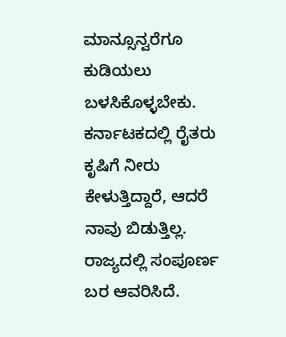ಮಾನ್ಸೂನ್ವರೆಗೂ ಕುಡಿಯಲು ಬಳಸಿಕೊಳ್ಳಬೇಕು. ಕರ್ನಾಟಕದಲ್ಲಿ ರೈತರು ಕೃಷಿಗೆ ನೀರು ಕೇಳುತ್ತಿದ್ದಾರೆ, ಆದರೆ ನಾವು ಬಿಡುತ್ತಿಲ್ಲ. ರಾಜ್ಯದಲ್ಲಿ ಸಂಪೂರ್ಣ ಬರ ಆವರಿಸಿದೆ.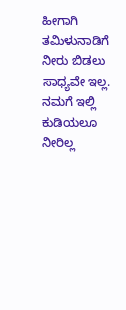ಹೀಗಾಗಿ ತಮಿಳುನಾಡಿಗೆ ನೀರು ಬಿಡಲು ಸಾಧ್ಯವೇ ಇಲ್ಲ. ನಮಗೆ ಇಲ್ಲಿ ಕುಡಿಯಲೂ ನೀರಿಲ್ಲ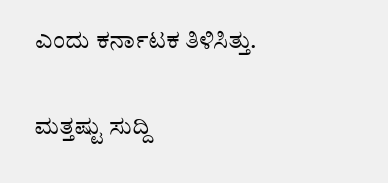ಎಂದು ಕರ್ನಾಟಕ ತಿಳಿಸಿತ್ತು.

ಮತ್ತಷ್ಟು ಸುದ್ದಿ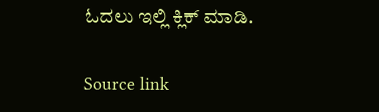ಓದಲು ಇಲ್ಲಿ ಕ್ಲಿಕ್ ಮಾಡಿ.

Source link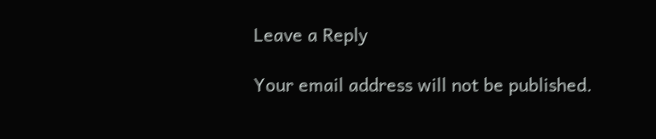Leave a Reply

Your email address will not be published.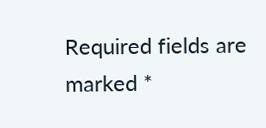Required fields are marked *